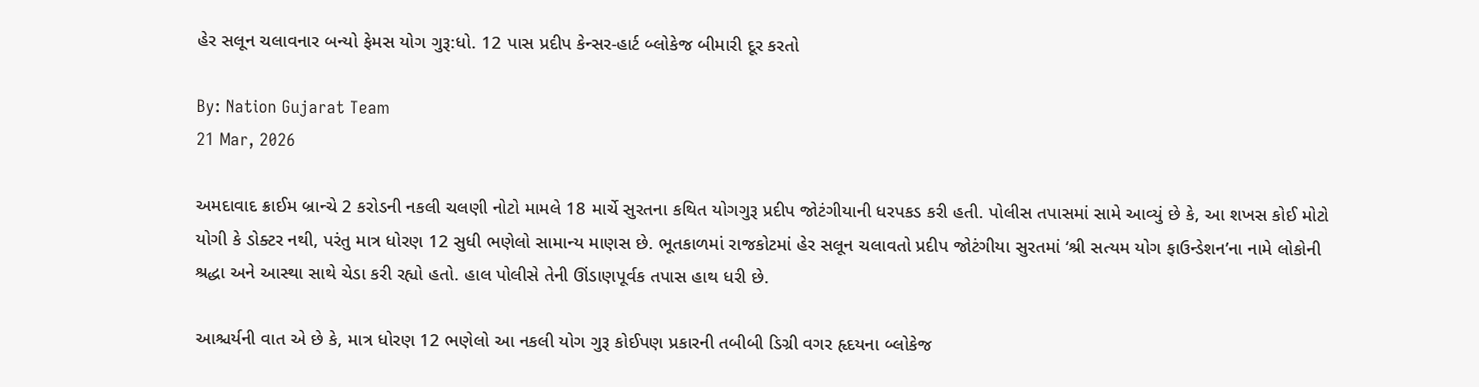હેર સલૂન ચલાવનાર બન્યો ફેમસ યોગ ગુરૂ:ધો. 12 પાસ પ્રદીપ કેન્સર-હાર્ટ બ્લોકેજ બીમારી દૂર કરતો

By: Nation Gujarat Team
21 Mar, 2026

અમદાવાદ ક્રાઈમ બ્રાન્ચે 2 કરોડની નકલી ચલણી નોટો મામલે 18 માર્ચે સુરતના કથિત યોગગુરૂ પ્રદીપ જોટંગીયાની ધરપકડ કરી હતી. પોલીસ તપાસમાં સામે આવ્યું છે કે, આ શખસ કોઈ મોટો યોગી કે ડોક્ટર નથી, પરંતુ માત્ર ધોરણ 12 સુધી ભણેલો સામાન્ય માણસ છે. ભૂતકાળમાં રાજકોટમાં હેર સલૂન ચલાવતો પ્રદીપ જોટંગીયા સુરતમાં ‘શ્રી સત્યમ યોગ ફાઉન્ડેશન’ના નામે લોકોની શ્રદ્ધા અને આસ્થા સાથે ચેડા કરી રહ્યો હતો. હાલ પોલીસે તેની ઊંડાણપૂર્વક તપાસ હાથ ધરી છે.

આશ્ચર્યની વાત એ છે કે, માત્ર ધોરણ 12 ભણેલો આ નકલી યોગ ગુરૂ કોઈપણ પ્રકારની તબીબી ડિગ્રી વગર હૃદયના બ્લોકેજ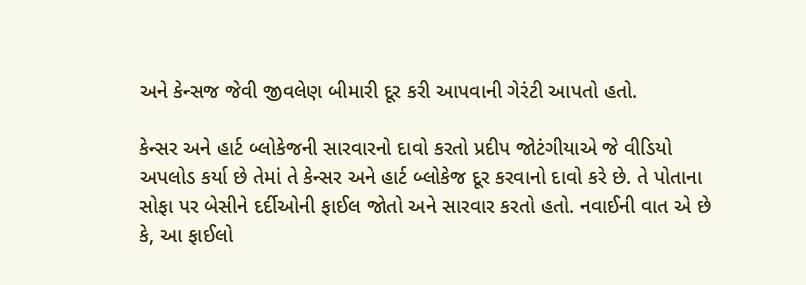અને કેન્સજ જેવી જીવલેણ બીમારી દૂર કરી આપવાની ગેરંટી આપતો હતો.

કેન્સર અને હાર્ટ બ્લોકેજની સારવારનો દાવો કરતો પ્રદીપ જોટંગીયાએ જે વીડિયો અપલોડ કર્યા છે તેમાં તે કેન્સર અને હાર્ટ બ્લોકેજ દૂર કરવાનો દાવો કરે છે. તે પોતાના સોફા પર બેસીને દર્દીઓની ફાઈલ જોતો અને સારવાર કરતો હતો. નવાઈની વાત એ છે કે, આ ફાઈલો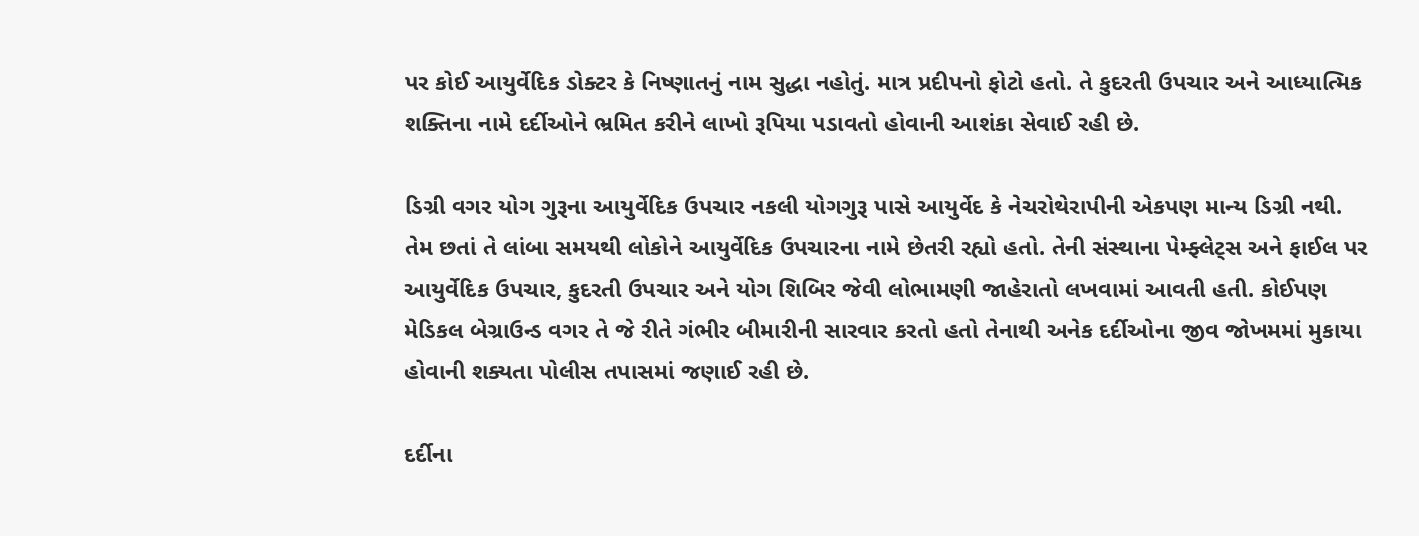પર કોઈ આયુર્વેદિક ડોક્ટર કે નિષ્ણાતનું નામ સુદ્ધા નહોતું. માત્ર પ્રદીપનો ફોટો હતો. તે કુદરતી ઉપચાર અને આધ્યાત્મિક શક્તિના નામે દર્દીઓને ભ્રમિત કરીને લાખો રૂપિયા પડાવતો હોવાની આશંકા સેવાઈ રહી છે.

ડિગ્રી વગર યોગ ગુરૂના આયુર્વેદિક ઉપચાર નકલી યોગગુરૂ પાસે આયુર્વેદ કે નેચરોથેરાપીની એકપણ માન્ય ડિગ્રી નથી. તેમ છતાં તે લાંબા સમયથી લોકોને આયુર્વેદિક ઉપચારના નામે છેતરી રહ્યો હતો. તેની સંસ્થાના પેમ્ફ્લેટ્સ અને ફાઈલ પર આયુર્વેદિક ઉપચાર, કુદરતી ઉપચાર અને યોગ શિબિર જેવી લોભામણી જાહેરાતો લખવામાં આવતી હતી. કોઈપણ મેડિકલ બેગ્રાઉન્ડ વગર તે જે રીતે ગંભીર બીમારીની સારવાર કરતો હતો તેનાથી અનેક દર્દીઓના જીવ જોખમમાં મુકાયા હોવાની શક્યતા પોલીસ તપાસમાં જણાઈ રહી છે.

દર્દીના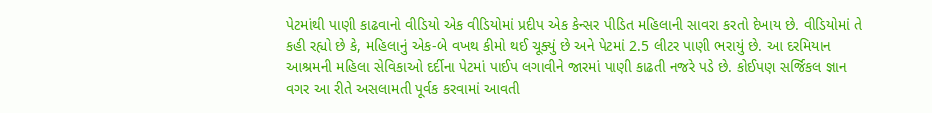પેટમાંથી પાણી કાઢવાનો વીડિયો એક વીડિયોમાં પ્રદીપ એક કેન્સર પીડિત મહિલાની સાવરા કરતો દેખાય છે. વીડિયોમાં તે કહી રહ્યો છે કે, મહિલાનું એક-બે વખથ કીમો થઈ ચૂક્યું છે અને પેટમાં 2.5 લીટર પાણી ભરાયું છે. આ દરમિયાન આશ્રમની મહિલા સેવિકાઓ દર્દીના પેટમાં પાઈપ લગાવીને જારમાં પાણી કાઢતી નજરે પડે છે. કોઈપણ સર્જિકલ જ્ઞાન વગર આ રીતે અસલામતી પૂર્વક કરવામાં આવતી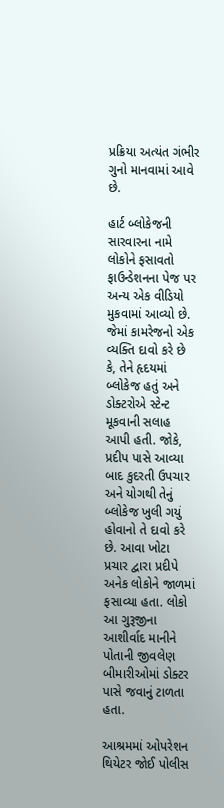પ્રક્રિયા અત્યંત ગંભીર ગુનો માનવામાં આવે છે.

હાર્ટ બ્લોકેજની સારવારના નામે લોકોને ફસાવતો ફાઉન્ડેશનના પેજ પર અન્ય એક વીડિયો મુકવામાં આવ્યો છે. જેમાં કામરેજનો એક વ્યક્તિ દાવો કરે છે કે, તેને હૃદયમાં બ્લોકેજ હતું અને ડોક્ટરોએ સ્ટેન્ટ મૂકવાની સલાહ આપી હતી. જોકે, પ્રદીપ પાસે આવ્યા બાદ કુદરતી ઉપચાર અને યોગથી તેનું બ્લોકેજ ખુલી ગયું હોવાનો તે દાવો કરે છે. આવા ખોટા પ્રચાર દ્વારા પ્રદીપે અનેક લોકોને જાળમાં ફસાવ્યા હતા. લોકો આ ગુરૂજીના આશીર્વાદ માનીને પોતાની જીવલેણ બીમારીઓમાં ડોક્ટર પાસે જવાનું ટાળતા હતા.

આશ્રમમાં ઓપરેશન થિયેટર જોઈ પોલીસ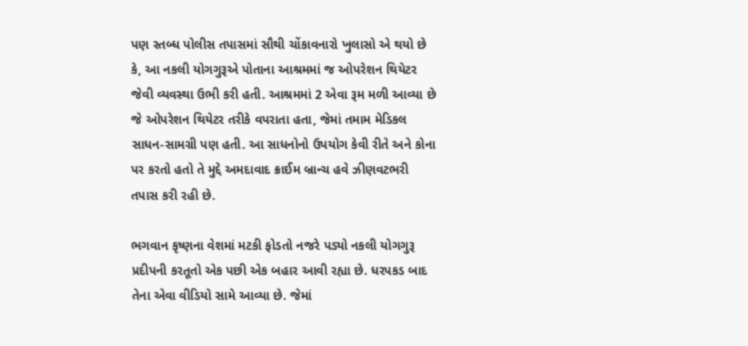પણ સ્તબ્ધ પોલીસ તપાસમાં સૌથી ચોંકાવનારો ખુલાસો એ થયો છે કે, આ નકલી યોગગુરૂએ પોતાના આશ્રમમાં જ ઓપરેશન થિયેટર જેવી વ્યવસ્થા ઉભી કરી હતી. આશ્રમમાં 2 એવા રૂમ મળી આવ્યા છે જે ઓપરેશન થિયેટર તરીકે વપરાતા હતા, જેમાં તમામ મેડિકલ સાધન-સામગ્રી પણ હતી. આ સાધનોનો ઉપયોગ કેવી રીતે અને કોના પર કરતો હતો તે મુદ્દે અમદાવાદ ક્રાઈમ બ્રાન્ચ હવે ઝીણવટભરી તપાસ કરી રહી છે.

ભગવાન કૃષ્ણના વેશમાં મટકી ફોડતો નજરે પડ્યો નકલી યોગગુરૂ પ્રદીપની કરતૂતો એક પછી એક બહાર આવી રહ્યા છે. ધરપકડ બાદ તેના એવા વીડિયો સામે આવ્યા છે. જેમાં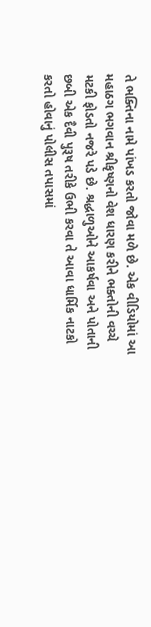તે ભક્તિના નામે પાંખડ કરતો જોવા મળે છે. એક વીડિયોમાં આ મહાઠગ ભગવાન શ્રીકૃષ્ણનો વેશ ધારણ કરીને ભક્તોની વચ્ચે મટકી ફોડતો નજરે પડે છે. શ્રદ્ધાળુઓને આકર્ષવા અને પોતાની છબી એક દૈવી પુરૂષ તરીકે ઉભી કરવા તે આવા ધાર્મિક નાટકો કરતો હોવાનું પોલીસ તપાસમાં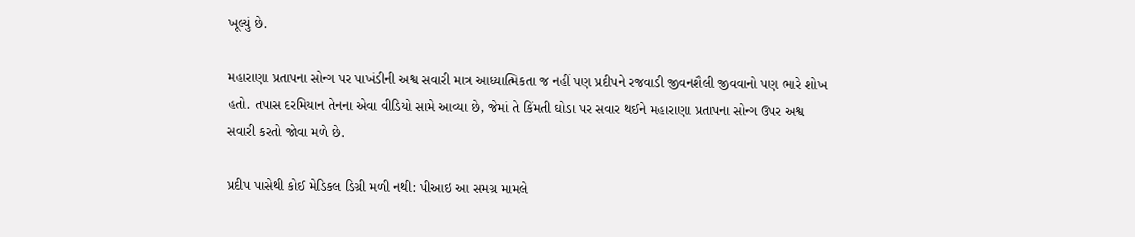ખૂલ્યું છે.

મહારાણા પ્રતાપના સોન્ગ પર પાખંડીની અશ્વ સવારી માત્ર આધ્યાત્મિકતા જ નહીં પણ પ્રદીપને રજવાડી જીવનશૈલી જીવવાનો પણ ભારે શોખ હતો. તપાસ દરમિયાન તેનના એવા વીડિયો સામે આવ્યા છે, જેમાં તે કિંમતી ઘોડા પર સવાર થઈને મહારાણા પ્રતાપના સોન્ગ ઉપર અશ્વ સવારી કરતો જોવા મળે છે.

પ્રદીપ પાસેથી કોઈ મેડિકલ ડિગ્રી મળી નથી: પીઆઇ આ સમગ્ર મામલે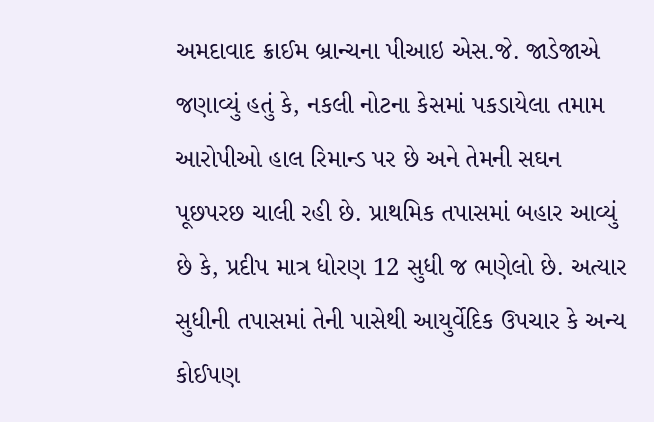અમદાવાદ ક્રાઈમ બ્રાન્ચના પીઆઇ એસ.જે. જાડેજાએ જણાવ્યું હતું કે, નકલી નોટના કેસમાં પકડાયેલા તમામ આરોપીઓ હાલ રિમાન્ડ પર છે અને તેમની સઘન પૂછપરછ ચાલી રહી છે. પ્રાથમિક તપાસમાં બહાર આવ્યું છે કે, પ્રદીપ માત્ર ધોરણ 12 સુધી જ ભણેલો છે. અત્યાર સુધીની તપાસમાં તેની પાસેથી આયુર્વેદિક ઉપચાર કે અન્ય કોઈપણ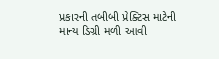પ્રકારની તબીબી પ્રેક્ટિસ માટેની માન્ય ડિગ્રી મળી આવી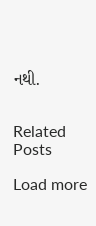નથી.


Related Posts

Load more